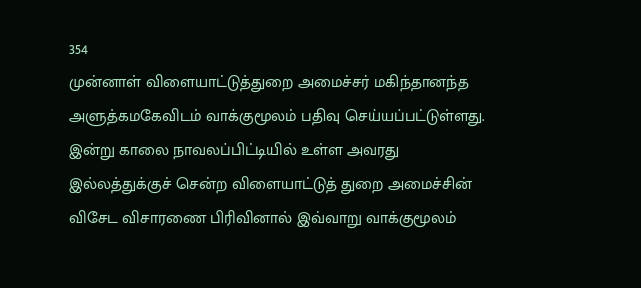354
முன்னாள் விளையாட்டுத்துறை அமைச்சர் மகிந்தானந்த அளுத்கமகேவிடம் வாக்குமூலம் பதிவு செய்யப்பட்டுள்ளது. இன்று காலை நாவலப்பிட்டியில் உள்ள அவரது இல்லத்துக்குச் சென்ற விளையாட்டுத் துறை அமைச்சின் விசேட விசாரணை பிரிவினால் இவ்வாறு வாக்குமூலம்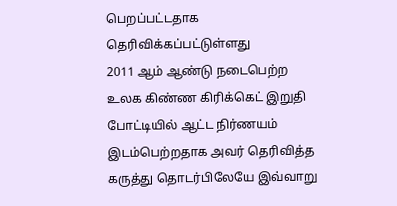பெறப்பட்டதாக தெரிவிக்கப்பட்டுள்ளது
2011 ஆம் ஆண்டு நடைபெற்ற உலக கிண்ண கிரிக்கெட் இறுதி போட்டியில் ஆட்ட நிர்ணயம் இடம்பெற்றதாக அவர் தெரிவித்த கருத்து தொடர்பிலேயே இவ்வாறு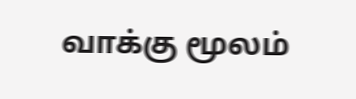வாக்கு மூலம்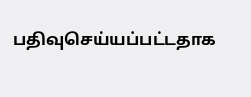பதிவுசெய்யப்பட்டதாக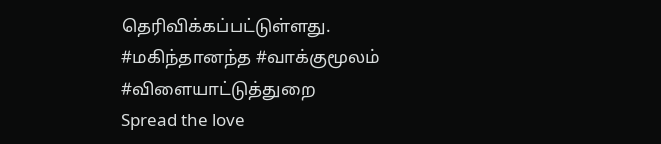தெரிவிக்கப்பட்டுள்ளது. #மகிந்தானந்த #வாக்குமூலம் #விளையாட்டுத்துறை
Spread the love